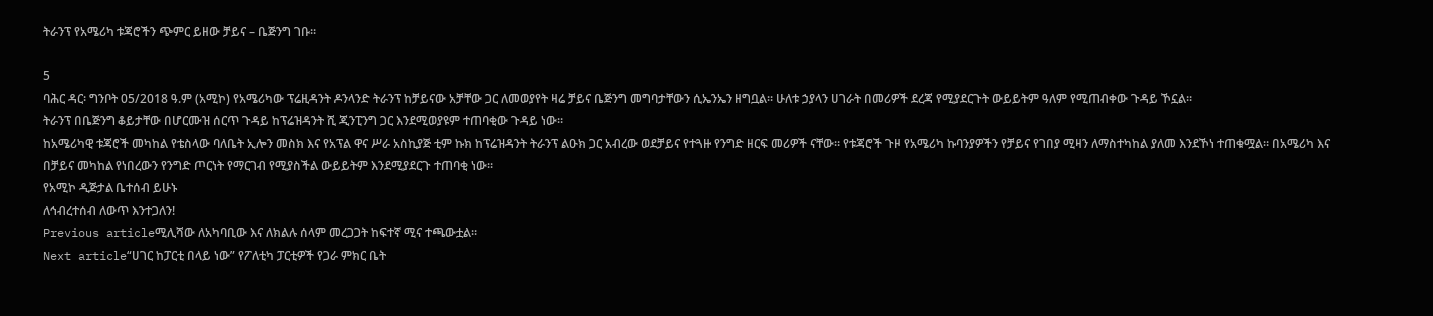ትራንፕ የአሜሪካ ቱጃሮችን ጭምር ይዘው ቻይና – ቤጅንግ ገቡ።

5
ባሕር ዳር፡ ግንቦት 05/2018 ዓ.ም (አሚኮ) የአሜሪካው ፕሬዚዳንት ዶንላንድ ትራንፕ ከቻይናው አቻቸው ጋር ለመወያየት ዛሬ ቻይና ቤጅንግ መግባታቸውን ሲኤንኤን ዘግቧል። ሁለቱ ኃያላን ሀገራት በመሪዎች ደረጃ የሚያደርጉት ውይይትም ዓለም የሚጠብቀው ጉዳይ ኾኗል።
ትራንፕ በቤጅንግ ቆይታቸው በሆርሙዝ ሰርጥ ጉዳይ ከፕሬዝዳንት ሺ ጂንፒንግ ጋር እንደሚወያዩም ተጠባቂው ጉዳይ ነው።
ከአሜሪካዊ ቱጃሮች መካከል የቴስላው ባለቤት ኢሎን መስክ እና የአፕል ዋና ሥራ አስኪያጅ ቲም ኩክ ከፕሬዝዳንት ትራንፕ ልዑክ ጋር አብረው ወደቻይና የተጓዙ የንግድ ዘርፍ መሪዎች ናቸው። የቱጃሮች ጉዞ የአሜሪካ ኩባንያዎችን የቻይና የገበያ ሚዛን ለማስተካከል ያለመ እንደኾነ ተጠቁሟል። በአሜሪካ እና በቻይና መካከል የነበረውን የንግድ ጦርነት የማርገብ የሚያስችል ውይይትም እንደሚያደርጉ ተጠባቂ ነው።
የአሚኮ ዲጅታል ቤተሰብ ይሁኑ
ለኅብረተሰብ ለውጥ እንተጋለን!
Previous articleሚሊሻው ለአካባቢው እና ለክልሉ ሰላም መረጋጋት ከፍተኛ ሚና ተጫውቷል።
Next article“ሀገር ከፓርቲ በላይ ነው” የፖለቲካ ፓርቲዎች የጋራ ምክር ቤት